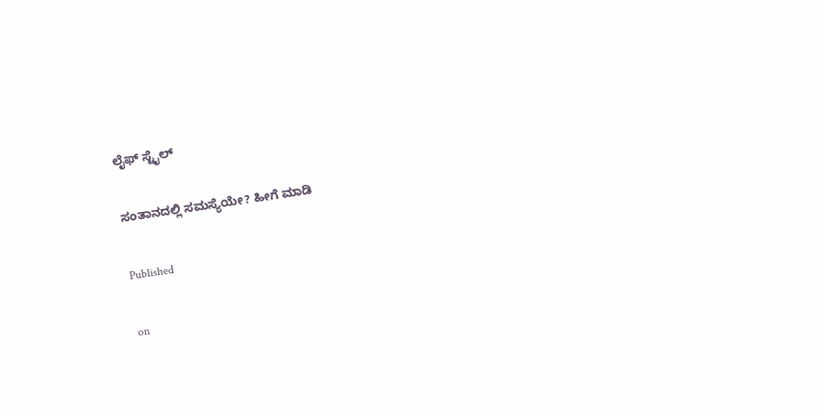ಲೈಫ್ ಸ್ಟೈಲ್

ಸಂತಾನದಲ್ಲಿ ಸಮಸ್ಯೆಯೇ? ಹೀಗೆ ಮಾಡಿ

Published

on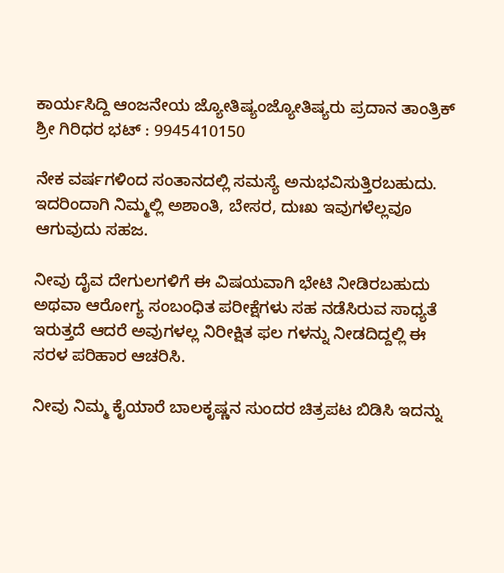ಕಾರ್ಯಸಿದ್ದಿ ಆಂಜನೇಯ ಜ್ಯೋತಿಷ್ಯಂಜ್ಯೋತಿಷ್ಯರು ಪ್ರದಾನ ತಾಂತ್ರಿಕ್ ಶ್ರೀ ಗಿರಿಧರ ಭಟ್ : 9945410150

ನೇಕ ವರ್ಷಗಳಿಂದ ಸಂತಾನದಲ್ಲಿ ಸಮಸ್ಯೆ ಅನುಭವಿಸುತ್ತಿರಬಹುದು. ಇದರಿಂದಾಗಿ ನಿಮ್ಮಲ್ಲಿ ಅಶಾಂತಿ, ಬೇಸರ, ದುಃಖ ಇವುಗಳೆಲ್ಲವೂ ಆಗುವುದು ಸಹಜ.

ನೀವು ದೈವ ದೇಗುಲಗಳಿಗೆ ಈ ವಿಷಯವಾಗಿ ಭೇಟಿ ನೀಡಿರಬಹುದು ಅಥವಾ ಆರೋಗ್ಯ ಸಂಬಂಧಿತ ಪರೀಕ್ಷೆಗಳು ಸಹ ನಡೆಸಿರುವ ಸಾಧ್ಯತೆ ಇರುತ್ತದೆ ಆದರೆ ಅವುಗಳಲ್ಲ ನಿರೀಕ್ಷಿತ ಫಲ ಗಳನ್ನು ನೀಡದಿದ್ದಲ್ಲಿ ಈ ಸರಳ ಪರಿಹಾರ ಆಚರಿಸಿ.

ನೀವು ನಿಮ್ಮ ಕೈಯಾರೆ ಬಾಲಕೃಷ್ಣನ ಸುಂದರ ಚಿತ್ರಪಟ ಬಿಡಿಸಿ ಇದನ್ನು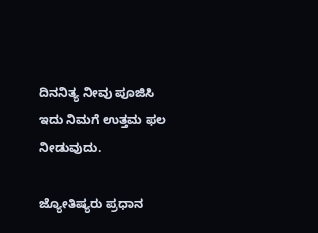ದಿನನಿತ್ಯ ನೀವು ಪೂಜಿಸಿ ಇದು ನಿಮಗೆ ಉತ್ತಮ ಫಲ ನೀಡುವುದು.

ಜ್ಯೋತಿಷ್ಯರು ಪ್ರಧಾನ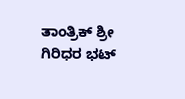ತಾಂತ್ರಿಕ್ ಶ್ರೀ ಗಿರಿಧರ ಭಟ್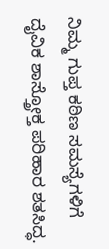ನಿಮ್ಮ ಗುಪ್ತ ಕಠಿಣ ಸಮಸ್ಯೆಗಳಿಗೆ ದೈವಿಕ ಶಾಸ್ತ್ರೋಕ್ತ ಪರಿಹಾರ ಶತಸಿದ್ಧ.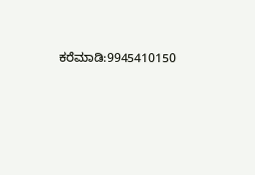ಕರೆಮಾಡಿ:9945410150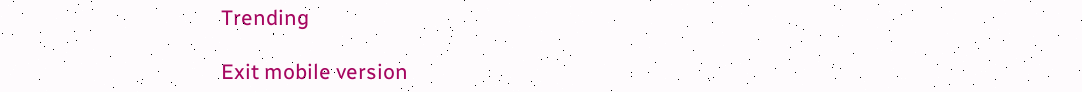Trending

Exit mobile version